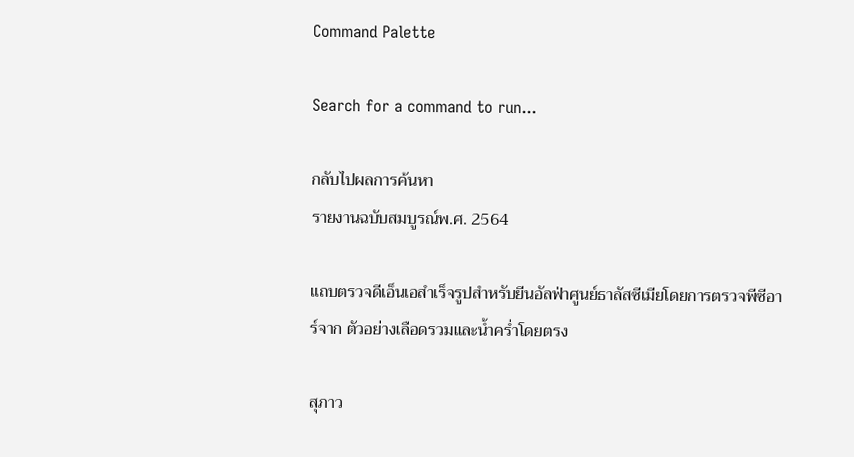Command Palette

Search for a command to run...

กลับไปผลการค้นหา
รายงานฉบับสมบูรณ์พ.ศ. 2564

แถบตรวจดีเอ็นเอสําเร็จรูปสําหรับยีนอัลฟ่าศูนย์ธาลัสซีเมียโดยการตรวจพีซีอาร์จาก ตัวอย่างเลือดรวมและนํ้าครํ่าโดยตรง

สุภาว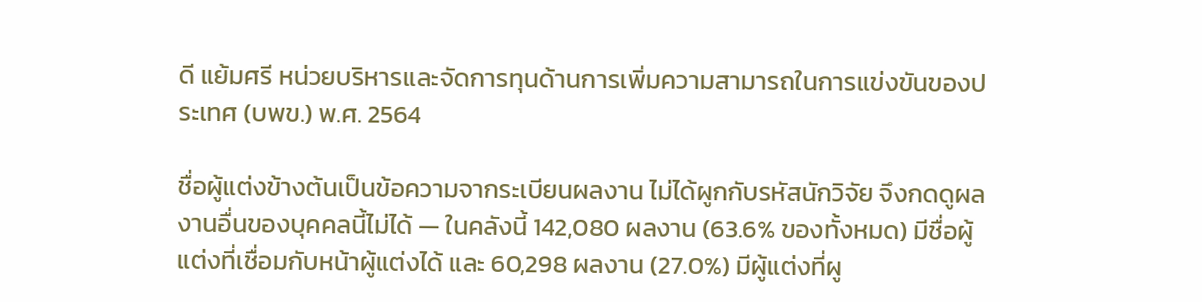ดี แย้มศรี หน่วยบริหารและจัดการทุนด้านการเพิ่มความสามารถในการแข่งขันของประเทศ (บพข.) พ.ศ. 2564

ชื่อผู้แต่งข้างต้นเป็นข้อความจากระเบียนผลงาน ไม่ได้ผูกกับรหัสนักวิจัย จึงกดดูผลงานอื่นของบุคคลนี้ไม่ได้ — ในคลังนี้ 142,080 ผลงาน (63.6% ของทั้งหมด) มีชื่อผู้แต่งที่เชื่อมกับหน้าผู้แต่งได้ และ 60,298 ผลงาน (27.0%) มีผู้แต่งที่ผู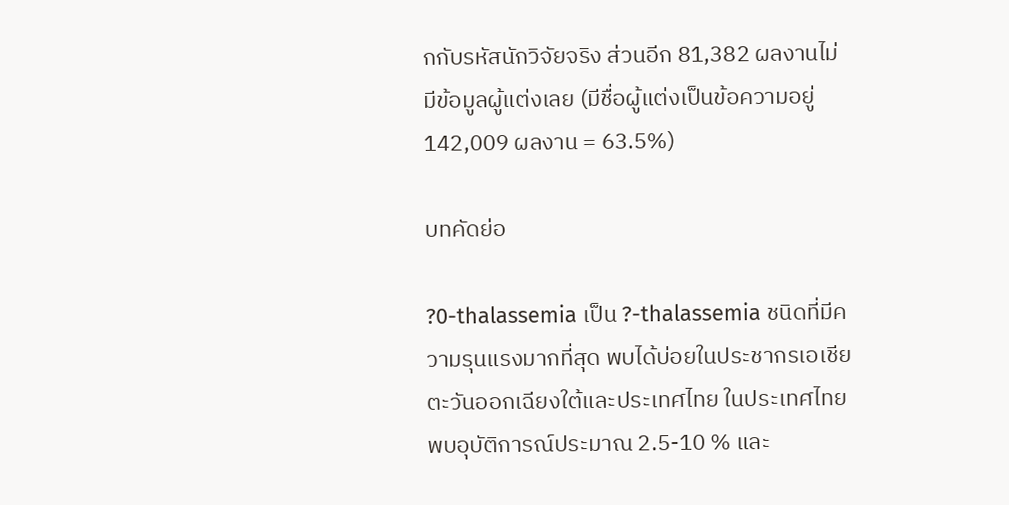กกับรหัสนักวิจัยจริง ส่วนอีก 81,382 ผลงานไม่มีข้อมูลผู้แต่งเลย (มีชื่อผู้แต่งเป็นข้อความอยู่ 142,009 ผลงาน = 63.5%)

บทคัดย่อ

?0-thalassemia เป็น ?-thalassemia ชนิดที่มีความรุนแรงมากที่สุด พบได้บ่อยในประชากรเอเชียตะวันออกเฉียงใต้และประเทศไทย ในประเทศไทยพบอุบัติการณ์ประมาณ 2.5-10 % และ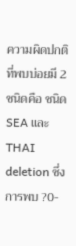ความผิดปกติที่พบบ่อยมี 2 ชนิดคือ ชนิด SEA และ THAI deletion ซึ่งการพบ ?0-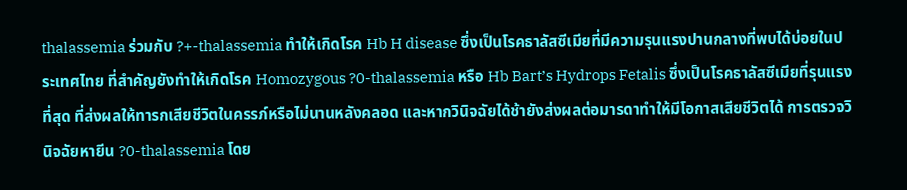thalassemia ร่วมกับ ?+-thalassemia ทำให้เกิดโรค Hb H disease ซึ่งเป็นโรคธาลัสซีเมียที่มีความรุนแรงปานกลางที่พบได้บ่อยในประเทศไทย ที่สำคัญยังทำให้เกิดโรค Homozygous ?0-thalassemia หรือ Hb Bart’s Hydrops Fetalis ซึ่งเป็นโรคธาลัสซีเมียที่รุนแรงที่สุด ที่ส่งผลให้ทารกเสียชีวิตในครรภ์หรือไม่นานหลังคลอด และหากวินิจฉัยได้ช้ายังส่งผลต่อมารดาทำให้มีโอกาสเสียชีวิตได้ การตรวจวินิจฉัยหายีน ?0-thalassemia โดย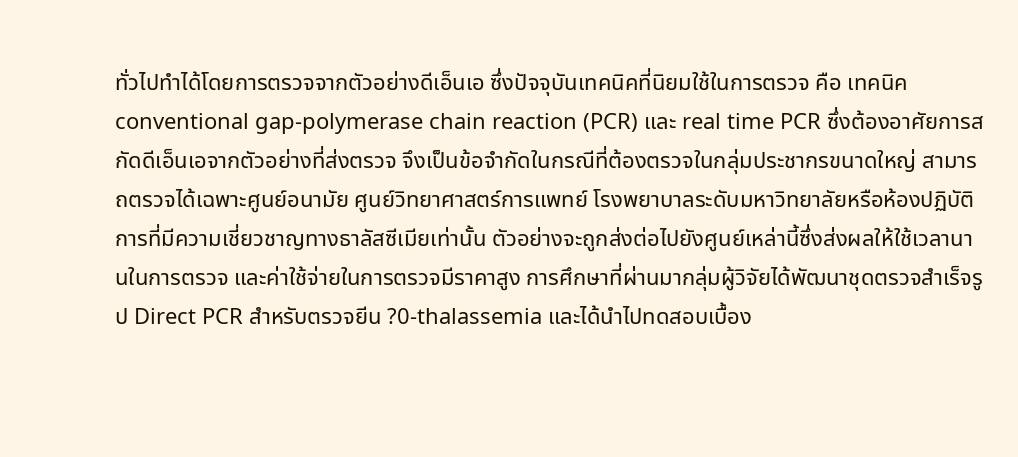ทั่วไปทำได้โดยการตรวจจากตัวอย่างดีเอ็นเอ ซึ่งปัจจุบันเทคนิคที่นิยมใช้ในการตรวจ คือ เทคนิค conventional gap-polymerase chain reaction (PCR) และ real time PCR ซึ่งต้องอาศัยการสกัดดีเอ็นเอจากตัวอย่างที่ส่งตรวจ จึงเป็นข้อจำกัดในกรณีที่ต้องตรวจในกลุ่มประชากรขนาดใหญ่ สามารถตรวจได้เฉพาะศูนย์อนามัย ศูนย์วิทยาศาสตร์การแพทย์ โรงพยาบาลระดับมหาวิทยาลัยหรือห้องปฏิบัติการที่มีความเชี่ยวชาญทางธาลัสซีเมียเท่านั้น ตัวอย่างจะถูกส่งต่อไปยังศูนย์เหล่านี้ซึ่งส่งผลให้ใช้เวลานานในการตรวจ และค่าใช้จ่ายในการตรวจมีราคาสูง การศึกษาที่ผ่านมากลุ่มผู้วิจัยได้พัฒนาชุดตรวจสำเร็จรูป Direct PCR สำหรับตรวจยีน ?0-thalassemia และได้นำไปทดสอบเบื้อง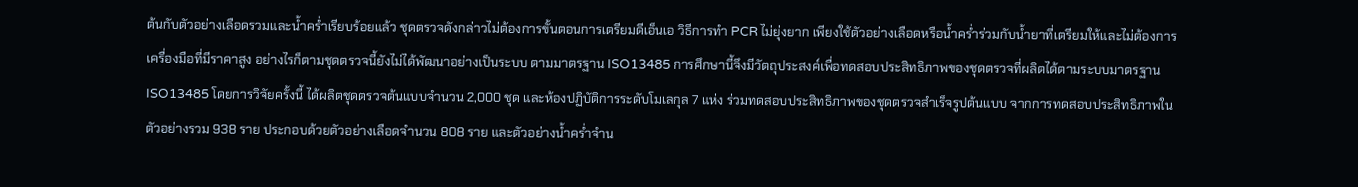ต้นกับตัวอย่างเลือดรวมและน้ำคร่ำเรียบร้อยแล้ว ชุดตรวจดังกล่าวไม่ต้องการขั้นตอนการเตรียมดีเอ็นเอ วิธีการทำ PCR ไม่ยุ่งยาก เพียงใช้ตัวอย่างเลือดหรือน้ำคร่ำร่วมกับน้ำยาที่เตรียมให้และไม่ต้องการเครื่องมือที่มีราคาสูง อย่างไรก็ตามชุดตรวจนี้ยังไม่ได้พัฒนาอย่างเป็นระบบ ตามมาตรฐาน ISO13485 การศึกษานี้จึงมีวัตถุประสงค์เพื่อทดสอบประสิทธิภาพของชุดตรวจที่ผลิตได้ตามระบบมาตรฐาน ISO13485 โดยการวิจัยครั้งนี้ ได้ผลิตชุดตรวจต้นแบบจำนวน 2,000 ชุด และห้องปฏิบัติการระดับโมเลกุล 7 แห่ง ร่วมทดสอบประสิทธิภาพของชุดตรวจสำเร็จรูปต้นแบบ จากการทดสอบประสิทธิภาพในตัวอย่างรวม 938 ราย ประกอบด้วยตัวอย่างเลือดจำนวน 808 ราย และตัวอย่างน้ำคร่ำจำน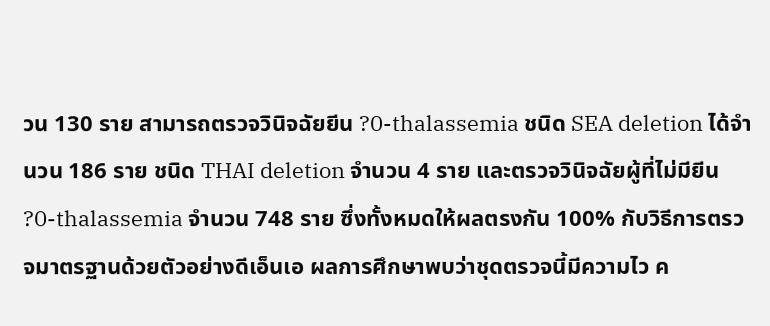วน 130 ราย สามารถตรวจวินิจฉัยยีน ?0-thalassemia ชนิด SEA deletion ได้จำนวน 186 ราย ชนิด THAI deletion จำนวน 4 ราย และตรวจวินิจฉัยผู้ที่ไม่มียีน ?0-thalassemia จำนวน 748 ราย ซึ่งทั้งหมดให้ผลตรงกัน 100% กับวิธีการตรวจมาตรฐานด้วยตัวอย่างดีเอ็นเอ ผลการศึกษาพบว่าชุดตรวจนี้มีความไว ค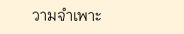วามจำเพาะ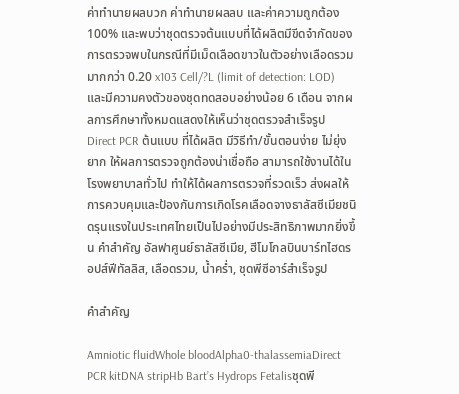ค่าทำนายผลบวก ค่าทำนายผลลบ และค่าความถูกต้อง 100% และพบว่าชุดตรวจต้นแบบที่ได้ผลิตมีขีดจำกัดของการตรวจพบในกรณีที่มีเม็ดเลือดขาวในตัวอย่างเลือดรวมมากกว่า 0.20 x103 Cell/?L (limit of detection: LOD) และมีความคงตัวของชุดทดสอบอย่างน้อย 6 เดือน จากผลการศึกษาทั้งหมดแสดงให้เห็นว่าชุดตรวจสำเร็จรูป Direct PCR ต้นแบบ ที่ได้ผลิต มีวิธีทำ/ขั้นตอนง่าย ไม่ยุ่งยาก ให้ผลการตรวจถูกต้องน่าเชื่อถือ สามารถใช้งานได้ในโรงพยาบาลทั่วไป ทำให้ได้ผลการตรวจที่รวดเร็ว ส่งผลให้การควบคุมและป้องกันการเกิดโรคเลือดจางธาลัสซีเมียชนิดรุนแรงในประเทศไทยเป็นไปอย่างมีประสิทธิภาพมากยิ่งขึ้น คำสำคัญ อัลฟาศูนย์ธาลัสซีเมีย, ฮีโมโกลบินบาร์ทไฮดรอปส์ฟีทัลลิส, เลือดรวม, น้ำคร่ำ, ชุดพีซีอาร์สำเร็จรูป

คำสำคัญ

Amniotic fluidWhole bloodAlpha0-thalassemiaDirect PCR kitDNA stripHb Bart’s Hydrops Fetalisชุดพี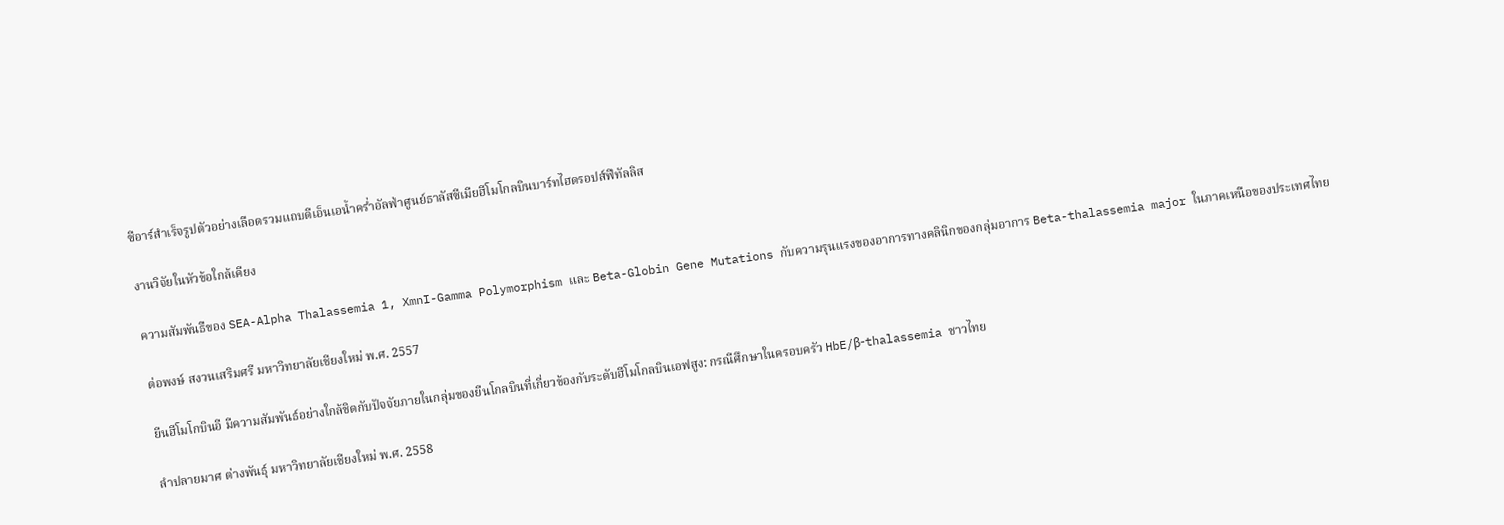ซีอาร์สำเร็จรูปตัวอย่างเลือดรวมแถบดีเอ็นเอน้ำคร่ำอัลฟ่าศูนย์ธาลัสซีเมียฮีโมโกลบินบาร์ทไฮดรอปส์ฟีทัลลิส

งานวิจัยในหัวข้อใกล้เคียง

ความสัมพันธืของ SEA-Alpha Thalassemia 1, XmnI-Gamma Polymorphism และ Beta-Globin Gene Mutations กับความรุนแรงของอาการทางคลินิกของกลุ่มอาการ Beta-thalassemia major ในภาคเหนือของประเทศไทย

ต่อพงษ์ สงวนเสริมศรี มหาวิทยาลัยเชียงใหม่ พ.ศ. 2557

ยีนฮีโมโกบินอี มีความสัมพันธ์อย่างใกล้ชิดกับปัจจัยภายในกลุ่มของยีนโกลบินที่เกี่ยวข้องกับระดับฮีโมโกลบินเอฟสูง: กรณีศึกษาในครอบครัว HbE/β-thalassemia ชาวไทย

ลำปลายมาศ ต่างพันธุ์ มหาวิทยาลัยเชียงใหม่ พ.ศ. 2558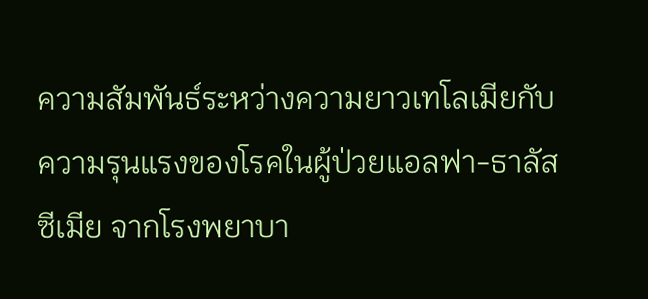ความสัมพันธ์ระหว่างความยาวเทโลเมียกับความรุนแรงของโรคในผู้ป่วยแอลฟา-ธาลัสซีเมีย จากโรงพยาบา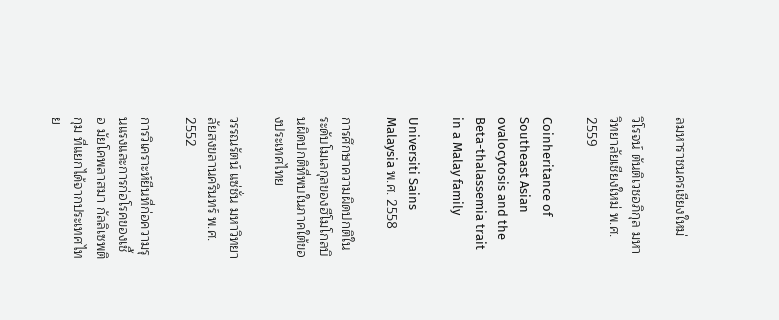ลมหาราชนครเชียงใหม่

วิโรจน์ ตันติเวชอภิกุล มหาวิทยาลัยเชียงใหม่ พ.ศ. 2559

Coinheritance of Southeast Asian ovalocytosis and the Beta-thalassemia trait in a Malay family

Universiti Sains Malaysia พ.ศ. 2558

การศึกษาความผิดปกติในระดับโมเลกุลของฮีโมโกลบินผิดปกติที่พบในภาคใต้ของประเทศไทย

วรรณรัตน์ แซ่ชั่น มหาวิทยาลัยสงขลานครินทร์ พ.ศ. 2552

การวิเคราะห์ยีนที่ก่อความรุนแรงและการก่อโรคของเชื้อ มัยโคพลาสมา กัลลิเซพติกุม ที่แยกได้จากประเทศไทย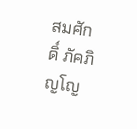สมศักดิ์ ภัคภิญโญ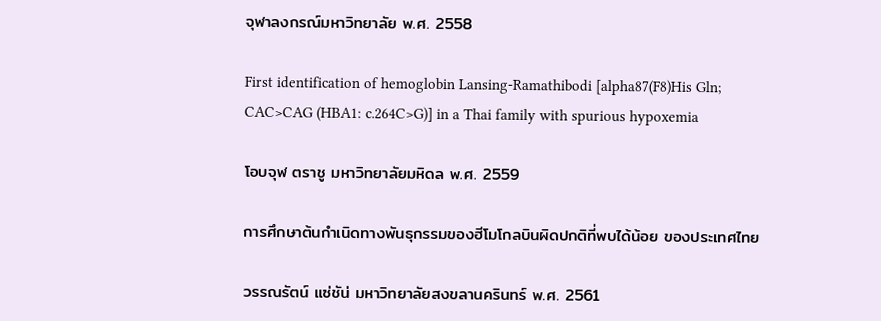จุฬาลงกรณ์มหาวิทยาลัย พ.ศ. 2558

First identification of hemoglobin Lansing-Ramathibodi [alpha87(F8)His Gln; CAC>CAG (HBA1: c.264C>G)] in a Thai family with spurious hypoxemia

โอบจุฬ ตราชู มหาวิทยาลัยมหิดล พ.ศ. 2559

การศึกษาต้นกำเนิดทางพันธุกรรมของฮีโมโกลบินผิดปกติที่พบได้น้อย ของประเทศไทย

วรรณรัตน์ แซ่ชัน่ มหาวิทยาลัยสงขลานครินทร์ พ.ศ. 2561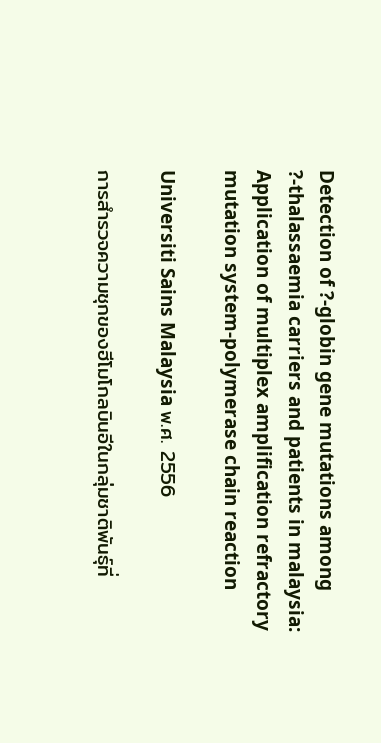Detection of ?-globin gene mutations among ?-thalassaemia carriers and patients in malaysia: Application of multiplex amplification refractory mutation system-polymerase chain reaction

Universiti Sains Malaysia พ.ศ. 2556

การสำรวจความชุกของฮีโมโกลบินอีในกลุ่มชาติพันธุ์ที่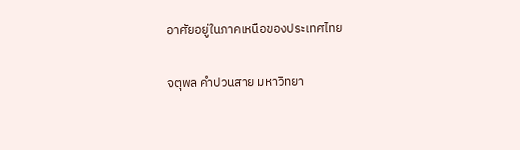อาศัยอยู่ในภาคเหนือของประเทศไทย

จตุพล คำปวนสาย มหาวิทยา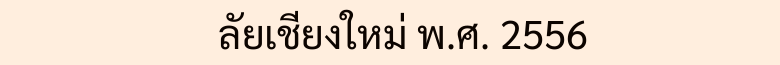ลัยเชียงใหม่ พ.ศ. 2556